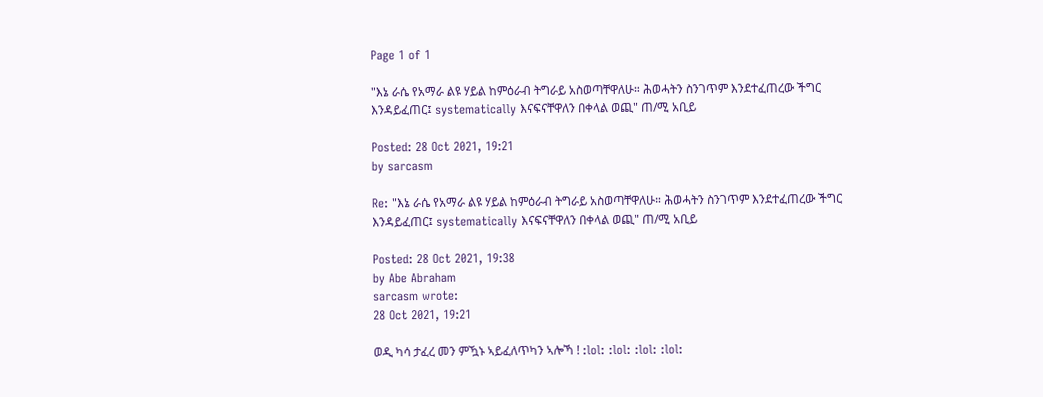Page 1 of 1

"እኔ ራሴ የአማራ ልዩ ሃይል ከምዕራብ ትግራይ አስወጣቸዋለሁ። ሕወሓትን ስንገጥም እንደተፈጠረው ችግር እንዳይፈጠር፤ systematically እናፍናቸዋለን በቀላል ወጪ" ጠ/ሚ አቢይ

Posted: 28 Oct 2021, 19:21
by sarcasm

Re: "እኔ ራሴ የአማራ ልዩ ሃይል ከምዕራብ ትግራይ አስወጣቸዋለሁ። ሕወሓትን ስንገጥም እንደተፈጠረው ችግር እንዳይፈጠር፤ systematically እናፍናቸዋለን በቀላል ወጪ" ጠ/ሚ አቢይ

Posted: 28 Oct 2021, 19:38
by Abe Abraham
sarcasm wrote:
28 Oct 2021, 19:21

ወዲ ካሳ ታፈረ መን ምዃኑ ኣይፈለጥካን ኣሎኻ ! :lol: :lol: :lol: :lol: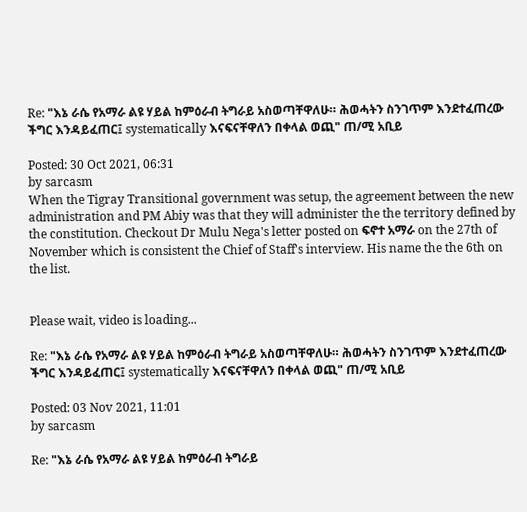Re: "እኔ ራሴ የአማራ ልዩ ሃይል ከምዕራብ ትግራይ አስወጣቸዋለሁ። ሕወሓትን ስንገጥም እንደተፈጠረው ችግር እንዳይፈጠር፤ systematically እናፍናቸዋለን በቀላል ወጪ" ጠ/ሚ አቢይ

Posted: 30 Oct 2021, 06:31
by sarcasm
When the Tigray Transitional government was setup, the agreement between the new administration and PM Abiy was that they will administer the the territory defined by the constitution. Checkout Dr Mulu Nega's letter posted on ፍኖተ አማራ on the 27th of November which is consistent the Chief of Staff's interview. His name the the 6th on the list.


Please wait, video is loading...

Re: "እኔ ራሴ የአማራ ልዩ ሃይል ከምዕራብ ትግራይ አስወጣቸዋለሁ። ሕወሓትን ስንገጥም እንደተፈጠረው ችግር እንዳይፈጠር፤ systematically እናፍናቸዋለን በቀላል ወጪ" ጠ/ሚ አቢይ

Posted: 03 Nov 2021, 11:01
by sarcasm

Re: "እኔ ራሴ የአማራ ልዩ ሃይል ከምዕራብ ትግራይ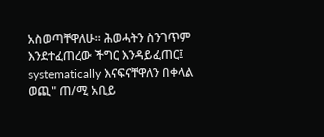አስወጣቸዋለሁ። ሕወሓትን ስንገጥም እንደተፈጠረው ችግር እንዳይፈጠር፤ systematically እናፍናቸዋለን በቀላል ወጪ" ጠ/ሚ አቢይ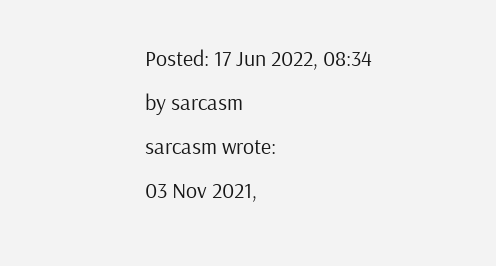Posted: 17 Jun 2022, 08:34
by sarcasm
sarcasm wrote:
03 Nov 2021,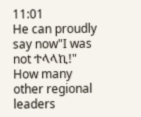11:01
He can proudly say now"I was not ተላላኪ!" How many other regional leaders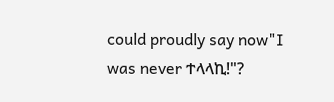could proudly say now"I was never ተላላኪ!"?